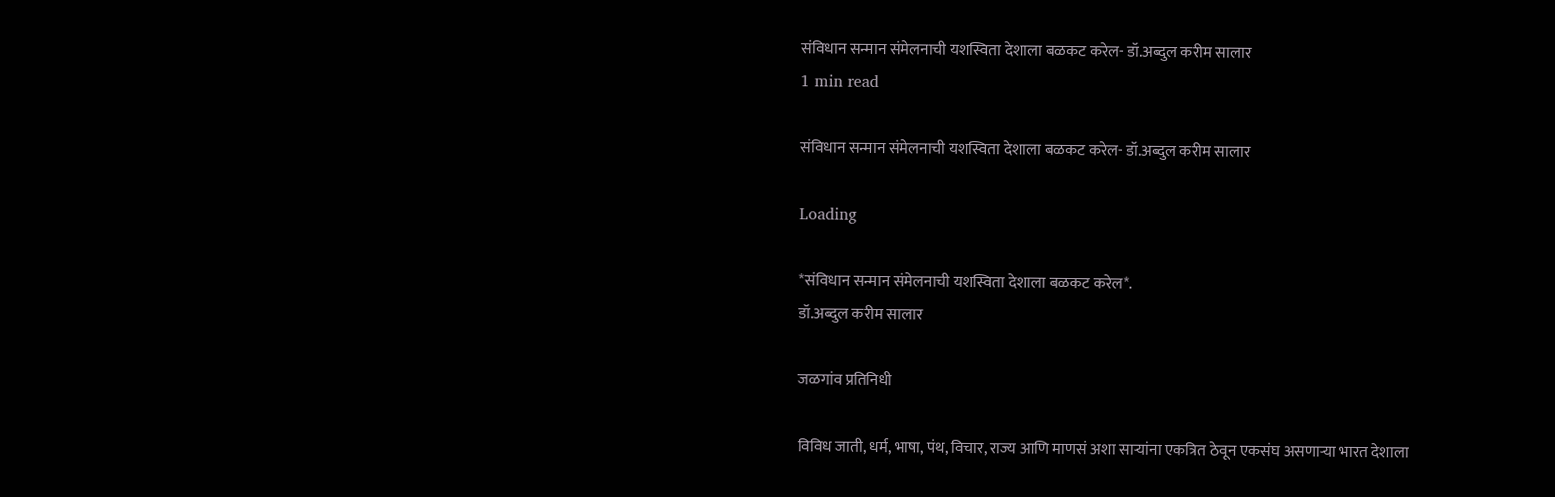संविधान सन्मान संमेलनाची यशस्विता देशाला बळकट करेल- डॉ.अब्दुल करीम सालार
1 min read

संविधान सन्मान संमेलनाची यशस्विता देशाला बळकट करेल- डॉ.अब्दुल करीम सालार

Loading

*संविधान सन्मान संमेलनाची यशस्विता देशाला बळकट करेल*.
डॉ.अब्दुल करीम सालार

जळगांव प्रतिनिधी

विविध जाती, धर्म, भाषा, पंथ, विचार, राज्य आणि माणसं अशा साऱ्यांना एकत्रित ठेवून एकसंघ असणाऱ्या भारत देशाला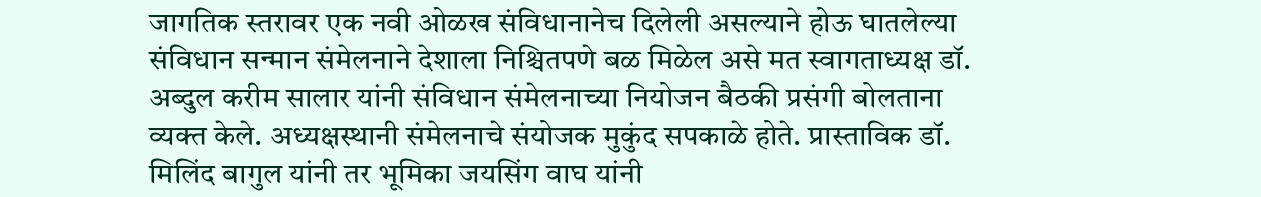जागतिक स्तरावर एक नवी ओळख संविधानानेच दिलेली असल्याने होऊ घातलेल्या संविधान सन्मान संमेलनाने देशाला निश्चितपणे बळ मिळेल असे मत स्वागताध्यक्ष डॉ. अब्दुल करीम सालार यांनी संविधान संमेलनाच्या नियोजन बैठकी प्रसंगी बोलताना व्यक्त केले. अध्यक्षस्थानी संमेलनाचे संयोजक मुकुंद सपकाळे होते. प्रास्ताविक डॉ. मिलिंद बागुल यांनी तर भूमिका जयसिंग वाघ यांनी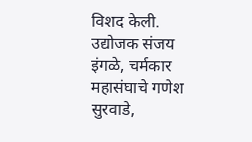विशद केली. उद्योजक संजय इंगळे, चर्मकार महासंघाचे गणेश सुरवाडे,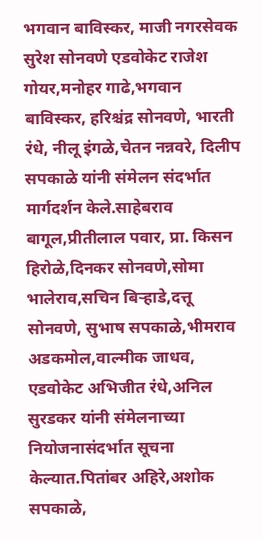भगवान बाविस्कर, माजी नगरसेवक सुरेश सोनवणे एडवोकेट राजेश गोयर,मनोहर गाढे,भगवान बाविस्कर, हरिश्चंद्र सोनवणे, भारती रंधे, नीलू इंगळे,चेतन नन्नवरे, दिलीप सपकाळे यांनी संमेलन संदर्भात मार्गदर्शन केले.साहेबराव बागूल,प्रीतीलाल पवार, प्रा. किसन हिरोळे,दिनकर सोनवणे,सोमा भालेराव,सचिन बिऱ्हाडे,दत्तू सोनवणे, सुभाष सपकाळे,भीमराव अडकमोल,वाल्मीक जाधव, एडवोकेट अभिजीत रंधे,अनिल सुरडकर यांनी संमेलनाच्या नियोजनासंदर्भात सूचना केल्यात.पितांबर अहिरे,अशोक सपकाळे,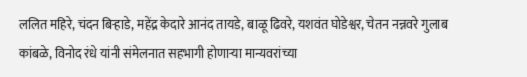ललित महिरे, चंदन बिऱ्हाडे, महेंद्र केदारे आनंद तायडे, बाळू ढिवरे, यशवंत घोडेश्वर, चेतन नन्नवरे गुलाब कांबळे, विनोद रंधे यांनी संमेलनात सहभागी होणाऱ्या मान्यवरांच्या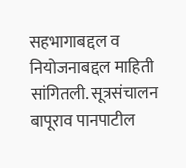सहभागाबद्दल व नियोजनाबद्दल माहिती सांगितली. सूत्रसंचालन बापूराव पानपाटील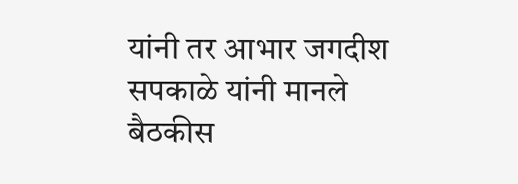यांनी तर आभार जगदीश सपकाळे यांनी मानले बैठकीस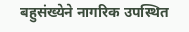बहुसंख्येने नागरिक उपस्थित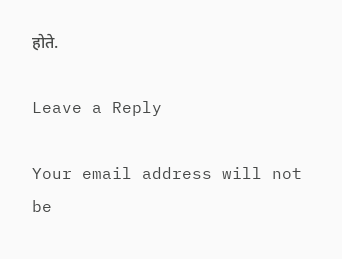होते.

Leave a Reply

Your email address will not be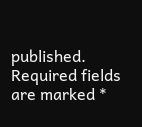published. Required fields are marked *